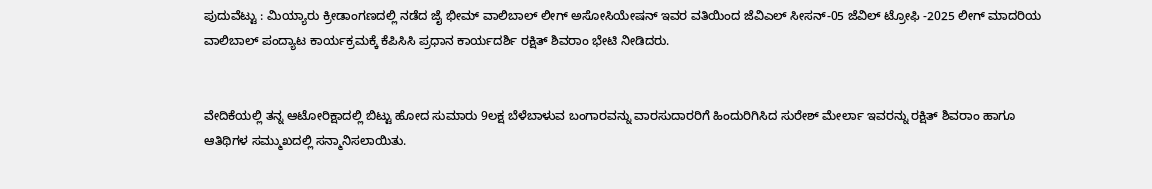ಪುದುವೆಟ್ಟು : ಮಿಯ್ಯಾರು ಕ್ರೀಡಾಂಗಣದಲ್ಲಿ ನಡೆದ ಜೈ ಭೀಮ್ ವಾಲಿಬಾಲ್ ಲೀಗ್ ಅಸೋಸಿಯೇಷನ್ ಇವರ ವತಿಯಿಂದ ಜೆವಿಎಲ್ ಸೀಸನ್-05 ಜೆವಿಲ್ ಟ್ರೋಫಿ -2025 ಲೀಗ್ ಮಾದರಿಯ ವಾಲಿಬಾಲ್ ಪಂದ್ಯಾಟ ಕಾರ್ಯಕ್ರಮಕ್ಕೆ ಕೆಪಿಸಿಸಿ ಪ್ರಧಾನ ಕಾರ್ಯದರ್ಶಿ ರಕ್ಷಿತ್ ಶಿವರಾಂ ಭೇಟಿ ನೀಡಿದರು.


ವೇದಿಕೆಯಲ್ಲಿ ತನ್ನ ಆಟೋರಿಕ್ಷಾದಲ್ಲಿ ಬಿಟ್ಟು ಹೋದ ಸುಮಾರು 9ಲಕ್ಷ ಬೆಳೆಬಾಳುವ ಬಂಗಾರವನ್ನು ವಾರಸುದಾರರಿಗೆ ಹಿಂದುರಿಗಿಸಿದ ಸುರೇಶ್ ಮೇರ್ಲಾ ಇವರನ್ನು ರಕ್ಷಿತ್ ಶಿವರಾಂ ಹಾಗೂ ಆತಿಥಿಗಳ ಸಮ್ಮುಖದಲ್ಲಿ ಸನ್ಮಾನಿಸಲಾಯಿತು.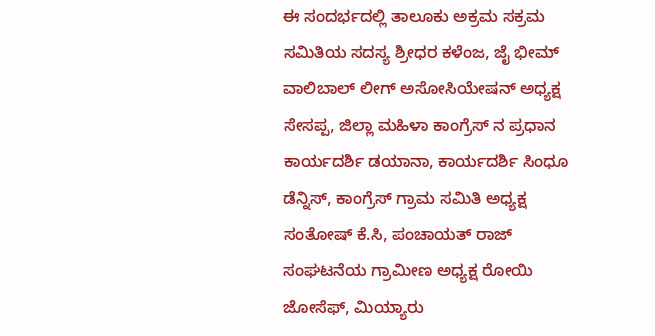ಈ ಸಂದರ್ಭದಲ್ಲಿ ತಾಲೂಕು ಅಕ್ರಮ ಸಕ್ರಮ ಸಮಿತಿಯ ಸದಸ್ಯ ಶ್ರೀಧರ ಕಳೆಂಜ, ಜೈ ಭೀಮ್ ವಾಲಿಬಾಲ್ ಲೀಗ್ ಅಸೋಸಿಯೇಷನ್ ಅಧ್ಯಕ್ಷ ಸೇಸಪ್ಪ, ಜಿಲ್ಲಾ ಮಹಿಳಾ ಕಾಂಗ್ರೆಸ್ ನ ಪ್ರಧಾನ ಕಾರ್ಯದರ್ಶಿ ಡಯಾನಾ, ಕಾರ್ಯದರ್ಶಿ ಸಿಂಧೂ ಡೆನ್ನಿಸ್, ಕಾಂಗ್ರೆಸ್ ಗ್ರಾಮ ಸಮಿತಿ ಅಧ್ಯಕ್ಷ ಸಂತೋಷ್ ಕೆ.ಸಿ, ಪಂಚಾಯತ್ ರಾಜ್ ಸಂಘಟನೆಯ ಗ್ರಾಮೀಣ ಅಧ್ಯಕ್ಷ ರೋಯಿ ಜೋಸೆಫ್, ಮಿಯ್ಯಾರು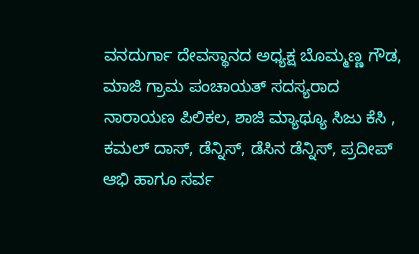ವನದುರ್ಗಾ ದೇವಸ್ಥಾನದ ಅಧ್ಯಕ್ಷ ಬೊಮ್ಮಣ್ಣ ಗೌಡ, ಮಾಜಿ ಗ್ರಾಮ ಪಂಚಾಯತ್ ಸದಸ್ಯರಾದ ನಾರಾಯಣ ಪಿಲಿಕಲ, ಶಾಜಿ ಮ್ಯಾಥ್ಯೂ ಸಿಜು ಕೆಸಿ , ಕಮಲ್ ದಾಸ್, ಡೆನ್ನಿಸ್, ಡೆಸಿನ ಡೆನ್ನಿಸ್, ಪ್ರದೀಪ್ ಆಭಿ ಹಾಗೂ ಸರ್ವ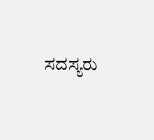ಸದಸ್ಯರು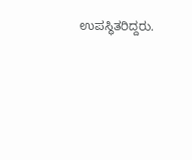ಉಪಸ್ಥಿತರಿದ್ದರು.